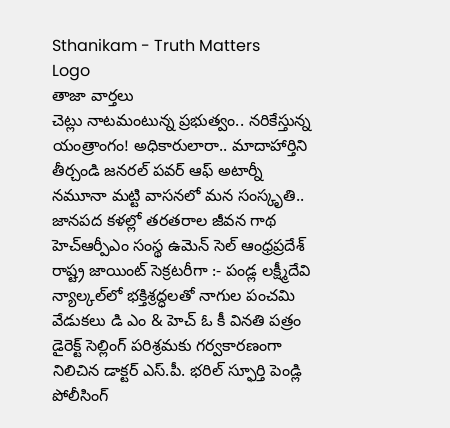Sthanikam - Truth Matters
Logo
తాజా వార్తలు
చెట్లు నాటమంటున్న ప్రభుత్వం.. నరికేస్తున్న యంత్రాంగం! అధికారులారా.. మాదాహార్తిని తీర్చండి జనరల్ పవర్ ఆఫ్ అటార్నీ నమూనా మట్టి వాసనలో మన సంస్కృతి.. జానపద కళల్లో తరతరాల జీవన గాథ హెచ్ఆర్పీఎం సంస్థ ఉమెన్ సెల్ ఆంధ్రప్రదేశ్ రాష్ట్ర జాయింట్ సెక్రటరీగా :- పండ్ల లక్ష్మీదేవి న్యాల్కల్‌లో భక్తిశ్రద్ధలతో నాగుల పంచమి వేడుకలు డి ఎం & హెచ్ ఓ కీ వినతి పత్రం డైరెక్ట్ సెల్లింగ్ పరిశ్రమకు గర్వకారణంగా నిలిచిన డాక్టర్ ఎస్.పీ. భరిల్ స్ఫూర్తి పెండ్లి పోలీసింగ్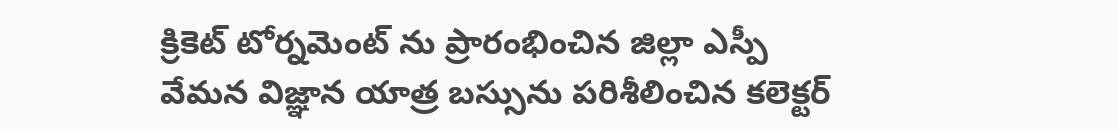క్రికెట్ టోర్నమెంట్ ను ప్రారంభించిన జిల్లా ఎస్పీ వేమన విజ్ఞాన యాత్ర బస్సును పరిశీలించిన కలెక్టర్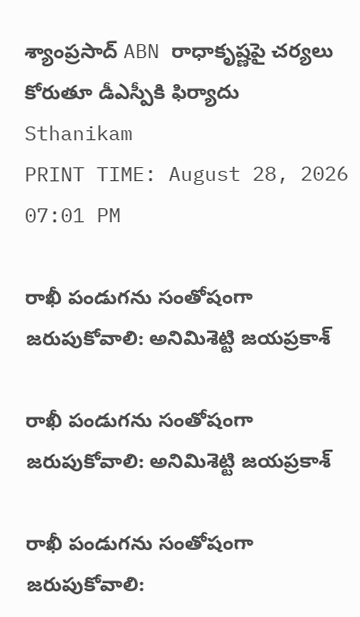శ్యాంప్రసాద్ ABN రాధాకృష్ణపై చర్యలు కోరుతూ డీఎస్పీకి ఫిర్యాదు
Sthanikam
PRINT TIME: August 28, 2026 07:01 PM

రాఖీ పండుగను సంతోషంగా జరుపుకోవాలి: అనిమిశెట్టి జయప్రకాశ్

రాఖీ పండుగను సంతోషంగా జరుపుకోవాలి: అనిమిశెట్టి జయప్రకాశ్

రాఖీ పండుగను సంతోషంగా జరుపుకోవాలి: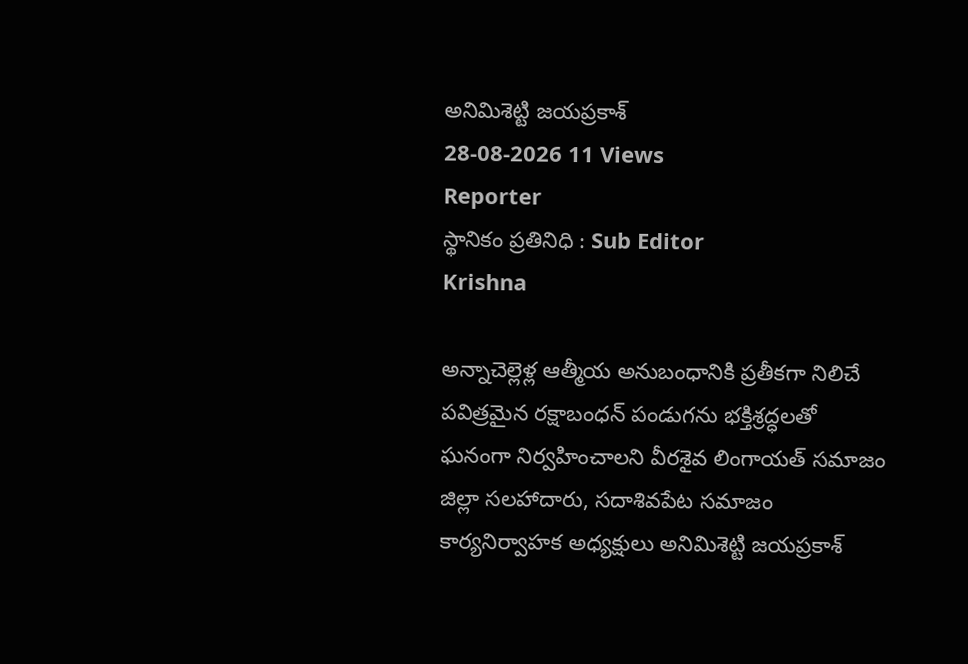అనిమిశెట్టి జయప్రకాశ్
28-08-2026 11 Views
Reporter
స్థానికం ప్రతినిధి : Sub Editor
Krishna

అన్నాచెల్లెళ్ల ఆత్మీయ అనుబంధానికి ప్రతీకగా నిలిచే పవిత్రమైన రక్షాబంధన్ పండుగను భక్తిశ్రద్ధలతో ఘనంగా నిర్వహించాలని వీరశైవ లింగాయత్ సమాజం జిల్లా సలహాదారు, సదాశివపేట సమాజం కార్యనిర్వాహక అధ్యక్షులు అనిమిశెట్టి జయప్రకాశ్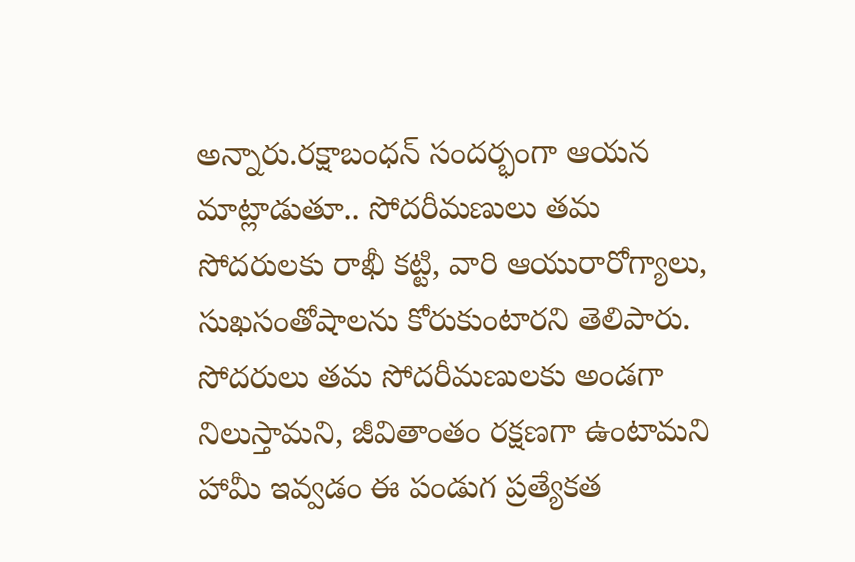అన్నారు.రక్షాబంధన్ సందర్భంగా ఆయన మాట్లాడుతూ.. సోదరీమణులు తమ సోదరులకు రాఖీ కట్టి, వారి ఆయురారోగ్యాలు, సుఖసంతోషాలను కోరుకుంటారని తెలిపారు. సోదరులు తమ సోదరీమణులకు అండగా నిలుస్తామని, జీవితాంతం రక్షణగా ఉంటామని హామీ ఇవ్వడం ఈ పండుగ ప్రత్యేకత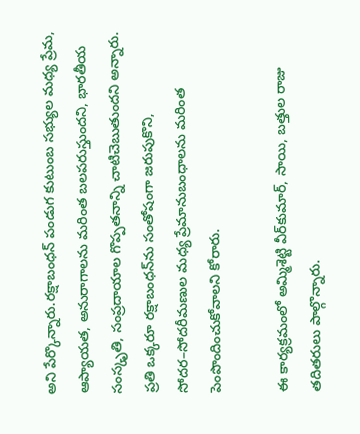అని పేర్కొన్నారు.రక్షాబంధన్ పండుగ కుటుంబ సభ్యుల మధ్య ప్రేమ, ఆప్యాయత, అనురాగాలను మరింత బలపరుస్తుందని, భారతీయ సంస్కృతి, సంప్రదాయాల గొప్పతనాన్ని చాటిచెబుతుందని అన్నారు. ప్రతి ఒక్కరూ రక్షాబంధన్‌ను సంతోషంగా జరుపుకొని, సోదర–సోదరీమణుల మధ్య ప్రేమానుబంధాలను మరింత పెంపొందించుకోవాలని కోరారు.

ఈ కార్యక్రమంలో అమ్మిశెట్టి వీర్‌కుమార్, సాయి, బత్తుల రాజు తదితరులు పాల్గొన్నారు.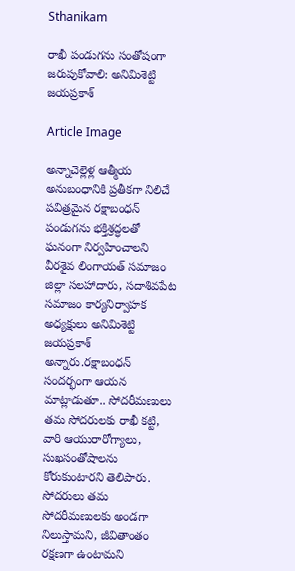Sthanikam

రాఖీ పండుగను సంతోషంగా జరుపుకోవాలి: అనిమిశెట్టి జయప్రకాశ్

Article Image

అన్నాచెల్లెళ్ల ఆత్మీయ అనుబంధానికి ప్రతీకగా నిలిచే పవిత్రమైన రక్షాబంధన్ పండుగను భక్తిశ్రద్ధలతో ఘనంగా నిర్వహించాలని వీరశైవ లింగాయత్ సమాజం జిల్లా సలహాదారు, సదాశివపేట సమాజం కార్యనిర్వాహక అధ్యక్షులు అనిమిశెట్టి జయప్రకాశ్ అన్నారు.రక్షాబంధన్ సందర్భంగా ఆయన మాట్లాడుతూ.. సోదరీమణులు తమ సోదరులకు రాఖీ కట్టి, వారి ఆయురారోగ్యాలు, సుఖసంతోషాలను కోరుకుంటారని తెలిపారు. సోదరులు తమ సోదరీమణులకు అండగా నిలుస్తామని, జీవితాంతం రక్షణగా ఉంటామని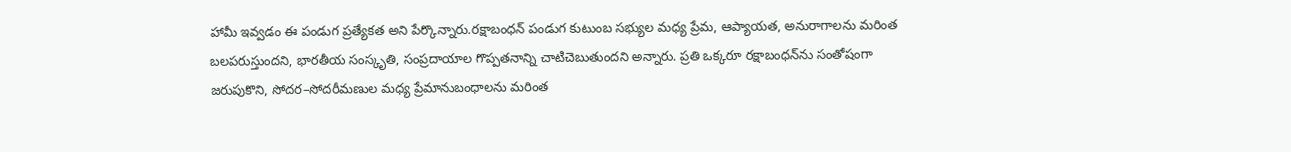హామీ ఇవ్వడం ఈ పండుగ ప్రత్యేకత అని పేర్కొన్నారు.రక్షాబంధన్ పండుగ కుటుంబ సభ్యుల మధ్య ప్రేమ, ఆప్యాయత, అనురాగాలను మరింత బలపరుస్తుందని, భారతీయ సంస్కృతి, సంప్రదాయాల గొప్పతనాన్ని చాటిచెబుతుందని అన్నారు. ప్రతి ఒక్కరూ రక్షాబంధన్‌ను సంతోషంగా జరుపుకొని, సోదర–సోదరీమణుల మధ్య ప్రేమానుబంధాలను మరింత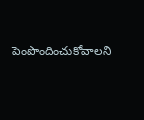పెంపొందించుకోవాలని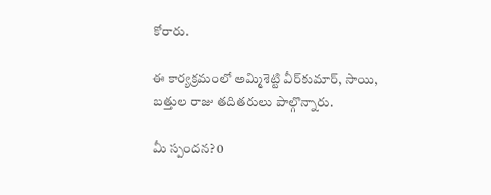కోరారు.

ఈ కార్యక్రమంలో అమ్మిశెట్టి వీర్‌కుమార్, సాయి, బత్తుల రాజు తదితరులు పాల్గొన్నారు.

మీ స్పందన? 0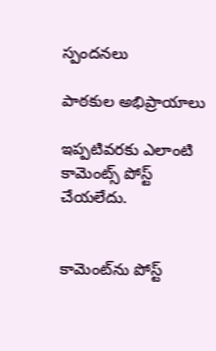స్పందనలు

పాఠకుల అభిప్రాయాలు

ఇప్పటివరకు ఎలాంటి కామెంట్స్ పోస్ట్ చేయలేదు.


కామెంట్‌ను పోస్ట్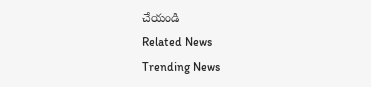చేయండి
Related News
Trending News